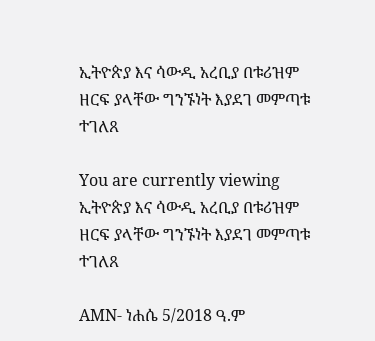ኢትዮጵያ እና ሳውዲ አረቢያ በቱሪዝም ዘርፍ ያላቸው ግንኙነት እያደገ መምጣቱ ተገለጸ

You are currently viewing ኢትዮጵያ እና ሳውዲ አረቢያ በቱሪዝም ዘርፍ ያላቸው ግንኙነት እያደገ መምጣቱ ተገለጸ

AMN- ነሐሴ 5/2018 ዓ.ም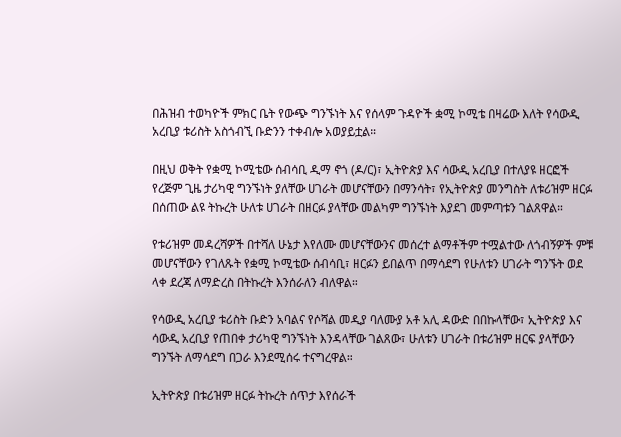በሕዝብ ተወካዮች ምክር ቤት የውጭ ግንኙነት እና የሰላም ጉዳዮች ቋሚ ኮሚቴ በዛሬው እለት የሳውዲ አረቢያ ቱሪስት አስጎብኚ ቡድንን ተቀብሎ አወያይቷል።

በዚህ ወቅት የቋሚ ኮሚቴው ሰብሳቢ ዲማ ኖጎ (ዶ/ር)፣ ኢትዮጵያ እና ሳውዲ አረቢያ በተለያዩ ዘርፎች የረጅም ጊዜ ታሪካዊ ግንኙነት ያለቸው ሀገራት መሆናቸውን በማንሳት፣ የኢትዮጵያ መንግስት ለቱሪዝም ዘርፉ በሰጠው ልዩ ትኩረት ሁለቱ ሀገራት በዘርፉ ያላቸው መልካም ግንኙነት እያደገ መምጣቱን ገልጸዋል።

የቱሪዝም መዳረሻዎች በተሻለ ሁኔታ እየለሙ መሆናቸውንና መሰረተ ልማቶችም ተሟልተው ለጎብኝዎች ምቹ መሆናቸውን የገለጹት የቋሚ ኮሚቴው ሰብሳቢ፣ ዘርፉን ይበልጥ በማሳደግ የሁለቱን ሀገራት ግንኙት ወደ ላቀ ደረጃ ለማድረስ በትኩረት እንሰራለን ብለዋል።

የሳውዲ አረቢያ ቱሪስት ቡድን አባልና የሶሻል መዲያ ባለሙያ አቶ አሊ ዳውድ በበኩላቸው፣ ኢትዮጵያ እና ሳውዲ አረቢያ የጠበቀ ታሪካዊ ግንኙነት እንዳላቸው ገልጸው፣ ሁለቱን ሀገራት በቱሪዝም ዘርፍ ያላቸውን ግንኙት ለማሳደግ በጋራ እንደሚሰሩ ተናግረዋል።

ኢትዮጵያ በቱሪዝም ዘርፉ ትኩረት ሰጥታ እየሰራች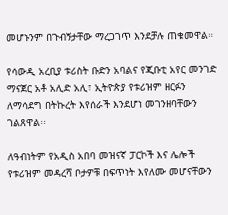መሆኑንም በጉብኝታቸው ማረጋገጥ እንደቻሉ ጠቁመዋል።

የሳውዲ አረቢያ ቱሪስት ቡድን አባልና የጂቡቲ አየር መንገድ ማናጀር አቶ አሊድ አሊ፣ ኢትዮጵያ የቱሪዝም ዘርፉን ለማሳደግ በትኩረት እየሰራች እንደሆነ መገንዘባቸውን ገልጸዋል፡፡

ለዓብነትም የአዲስ አበባ መዝናኛ ፓርኮች እና ሌሎች የቱሪዝም መዳረሻ ቦታዎቹ በፍጥነት እየለሙ መሆናቸውን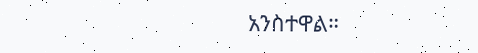አንስተዋል።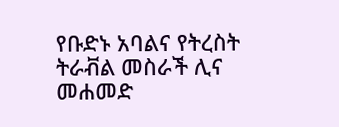የቡድኑ አባልና የትረስት ትራቭል መስራች ሊና መሐመድ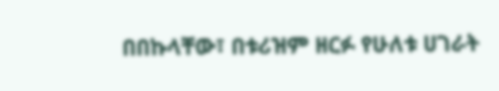በበኩላቸው፣ በቱሪዝም ዘርፉ የሁለቱ ሀገራት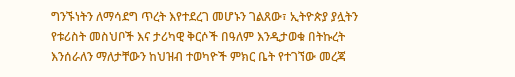ግንኙነትን ለማሳደግ ጥረት እየተደረገ መሆኑን ገልጸው፣ ኢትዮጵያ ያሏትን የቱሪስት መስህቦች እና ታሪካዊ ቅርሶች በዓለም እንዲታወቁ በትኩረት እንሰራለን ማለታቸውን ከህዝብ ተወካዮች ምክር ቤት የተገኘው መረጃ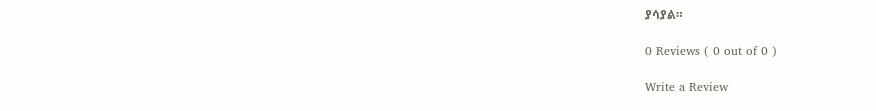ያሳያል።

0 Reviews ( 0 out of 0 )

Write a Review